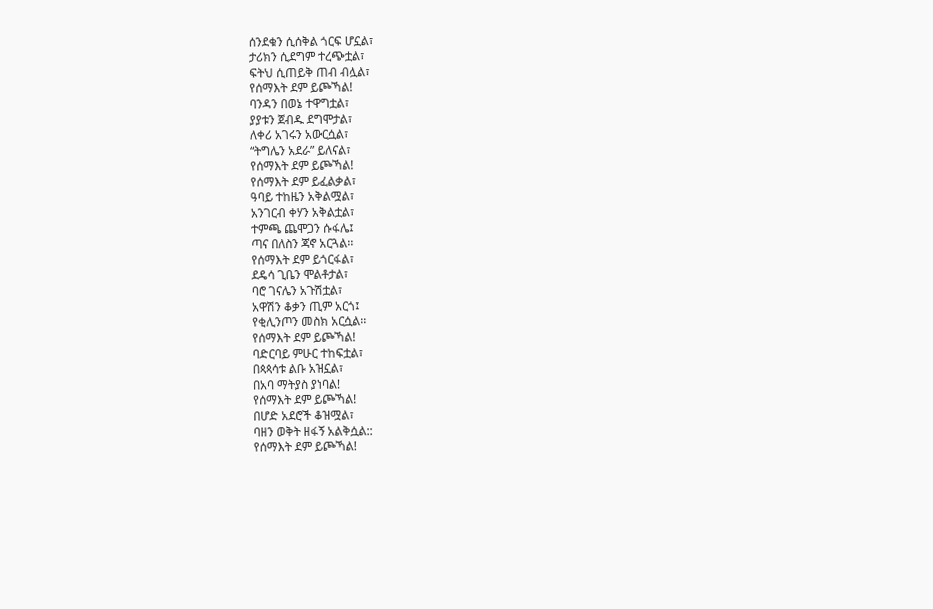ሰንደቁን ሲሰቅል ጎርፍ ሆኗል፣
ታሪክን ሲደግም ተረጭቷል፣
ፍትህ ሲጠይቅ ጠብ ብሏል፣
የሰማእት ደም ይጮኻል!
ባንዳን በወኔ ተዋግቷል፣
ያያቱን ጀብዱ ደግሞታል፣
ለቀሪ አገሩን አውርሷል፣
“ትግሌን አደራ” ይለናል፣
የሰማእት ደም ይጮኻል!
የሰማእት ደም ይፈልቃል፣
ዓባይ ተከዜን አቅልሟል፣
አንገርብ ቀሃን አቅልቷል፣
ተምጫ ጨሞጋን ሱፋሌ፤
ጣና በለስን ጃኖ አርጓል፡፡
የሰማእት ደም ይጎርፋል፣
ደዴሳ ጊቤን ሞልቶታል፣
ባሮ ገናሌን አጉሽቷል፣
አዋሽን ቆቃን ጢም አርጎ፤
የቂሊንጦን መስክ አርሷል፡፡
የሰማእት ደም ይጮኻል!
ባድርባይ ምሁር ተከፍቷል፣
በጳጳሳቱ ልቡ አዝኗል፣
በአባ ማትያስ ያነባል!
የሰማእት ደም ይጮኻል!
በሆድ አደሮች ቆዝሟል፣
ባዘን ወቅት ዘፋኝ አልቅሷል::
የሰማእት ደም ይጮኻል!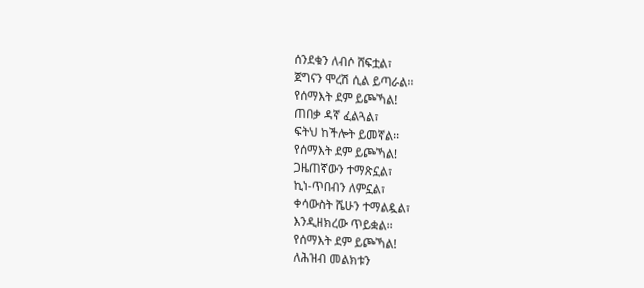ሰንደቁን ለብሶ ሸፍቷል፣
ጀግናን ሞረሽ ሲል ይጣራል፡፡
የሰማእት ደም ይጮኻል!
ጠበቃ ዳኛ ፈልጓል፣
ፍትህ ከችሎት ይመኛል፡፡
የሰማእት ደም ይጮኻል!
ጋዜጠኛውን ተማጽኗል፣
ኪነ-ጥበብን ለምኗል፣
ቀሳውስት ሼሁን ተማልዷል፣
እንዲዘክረው ጥይቋል፡፡
የሰማእት ደም ይጮኻል!
ለሕዝብ መልክቱን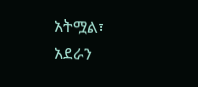አትሟል፣
አደራን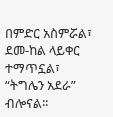በምድር አስምሯል፣
ደመ-ከል ላይቀር ተማጥኗል፣
“ትግሌን አደራ” ብሎናል፡፡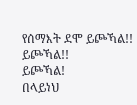የሰማእት ደሞ ይጮኻል!!
ይጮኻል!!
ይጮኻል!
በላይነህ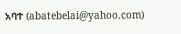አባተ (abatebelai@yahoo.com)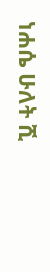ነሐሴ ሁለት ሺ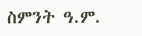ስምንት ዓ.ም.